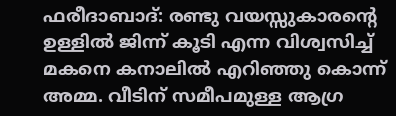ഫരീദാബാദ്: രണ്ടു വയസ്സുകാരന്റെ ഉള്ളിൽ ജിന്ന് കൂടി എന്ന വിശ്വസിച്ച് മകനെ കനാലിൽ എറിഞ്ഞു കൊന്ന് അമ്മ. വീടിന് സമീപമുള്ള ആഗ്ര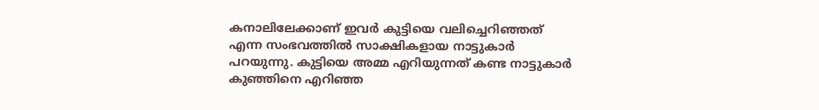കനാലിലേക്കാണ് ഇവർ കുട്ടിയെ വലിച്ചെറിഞ്ഞത് എന്ന സംഭവത്തിൽ സാക്ഷികളായ നാട്ടുകാർ പറയുന്നു. കുട്ടിയെ അമ്മ എറിയുന്നത് കണ്ട നാട്ടുകാർ കുഞ്ഞിനെ എറിഞ്ഞ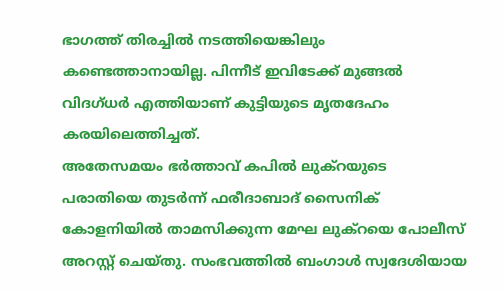ഭാഗത്ത് തിരച്ചിൽ നടത്തിയെങ്കിലും കണ്ടെത്താനായില്ല. പിന്നീട് ഇവിടേക്ക് മുങ്ങൽ വിദഗ്ധർ എത്തിയാണ് കുട്ടിയുടെ മൃതദേഹം കരയിലെത്തിച്ചത്.
അതേസമയം ഭർത്താവ് കപിൽ ലുക്റയുടെ പരാതിയെ തുടർന്ന് ഫരീദാബാദ് സൈനിക് കോളനിയിൽ താമസിക്കുന്ന മേഘ ലുക്റയെ പോലീസ് അറസ്റ്റ് ചെയ്തു. സംഭവത്തിൽ ബംഗാൾ സ്വദേശിയായ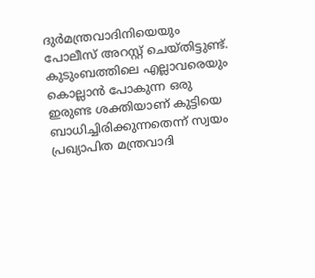ദുർമന്ത്രവാദിനിയെയും പോലീസ് അറസ്റ്റ് ചെയ്തിട്ടുണ്ട്.
കുടുംബത്തിലെ എല്ലാവരെയും കൊല്ലാൻ പോകുന്ന ഒരു ഇരുണ്ട ശക്തിയാണ് കുട്ടിയെ ബാധിച്ചിരിക്കുന്നതെന്ന് സ്വയം പ്രഖ്യാപിത മന്ത്രവാദി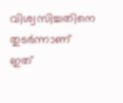വിശ്വസിച്ചതിനെ തുടർന്നാണ് ഇത്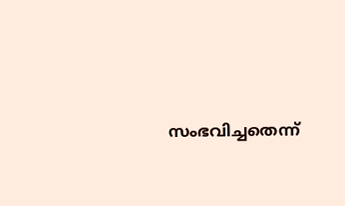സംഭവിച്ചതെന്ന്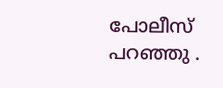പോലീസ് പറഞ്ഞു .